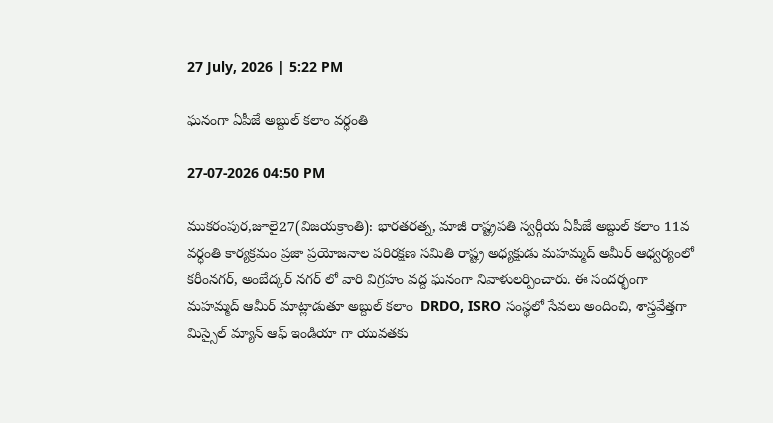27 July, 2026 | 5:22 PM

ఘనంగా ఏపీజే అబ్దుల్ కలాం వర్ధంతి

27-07-2026 04:50 PM

ముకరంపుర,జూలై27(విజయక్రాంతి): భారతరత్న, మాజీ రాష్ట్రపతి స్వర్గీయ ఏపీజే అబ్దుల్ కలాం 11వ వర్ధంతి కార్యక్రమం ప్రజా ప్రయోజనాల పరిరక్షణ సమితి రాష్ట్ర అధ్యక్షుడు మహమ్మద్ అమీర్ ఆధ్వర్యంలో కరీంనగర్, అంబేద్కర్ నగర్ లో వారి విగ్రహం వద్ద ఘనంగా నివాళులర్పించారు. ఈ సందర్భంగా  మహమ్మద్ ఆమీర్ మాట్లాడుతూ అబ్దుల్ కలాం  DRDO, ISRO సంస్థలో సేవలు అందించి, శాస్త్రవేత్తగా మిస్సైల్ మ్యాన్ ఆఫ్ ఇండియా గా యువతకు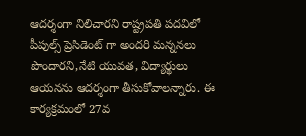ఆదర్శంగా నిలిచారని రాష్ట్రపతి పదవిలో పీపుల్స్ ప్రెసిడెంట్ గా అందరి మన్ననలు పొందారని,నేటి యువత, విద్యార్థులు ఆయనను ఆదర్శంగా తీసుకోవాలన్నారు. ఈ కార్యక్రమంలో 27వ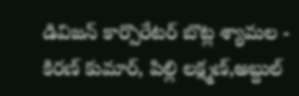డివిజన్ కార్పొరేటర్ బొట్ల శ్యామల - కిరణ్ కుమార్, పిల్లి లక్ష్మణ్,అబ్దుల్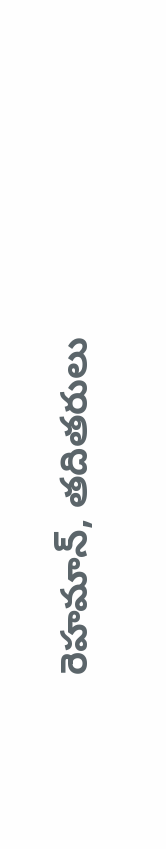రెహమాన్, తదితరులు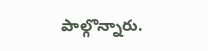పాల్గొన్నారు.